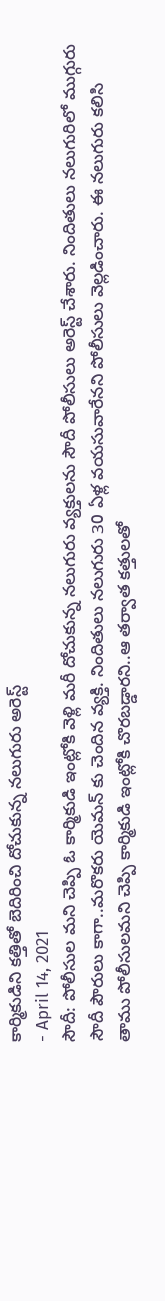కార్మికుడిని కత్తితో బెదిరించి దోచుకున్న నలుగురు అరెస్ట్
- April 14, 2021
సౌదీ: పోలీసుల మని చెప్పి ఓ కార్మికుడి ఇంట్లోకి వెళ్లి మరీ దోచుకున్న నలుగురు వ్యక్తులను సౌదీ పోలీసులు అరెస్ట్ చేశారు. నిందితులు నలుగురిలో ముగ్గురు సౌదీ పౌరులు కాగా..మరొకరు యెమన్ కు చెందిన వ్యక్తి. నిందితులు నలుగురు 30 ఏళ్ల వయసువారేనని పోలీసులు వెల్లడించారు. ఈ నలుగురు కలిసి తాము పోలీసులమని చెప్పి కార్మికుడి ఇంట్లోకి చొరబడ్డారని..ఆ తర్వాత కత్తులతో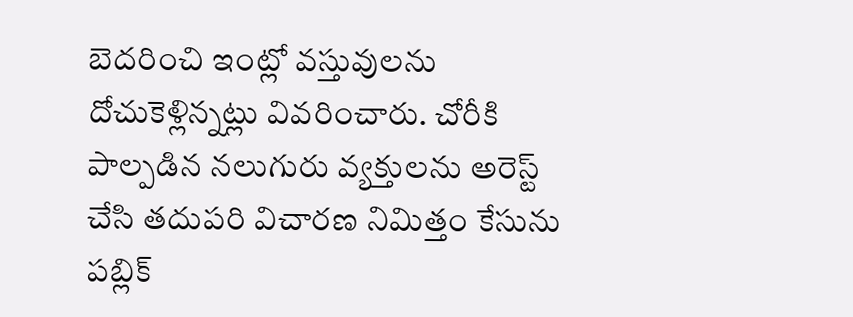బెదరించి ఇంట్లో వస్తువులను దోచుకెళ్లిన్నట్లు వివరించారు. చోరీకి పాల్పడిన నలుగురు వ్యక్తులను అరెస్ట్ చేసి తదుపరి విచారణ నిమిత్తం కేసును పబ్లిక్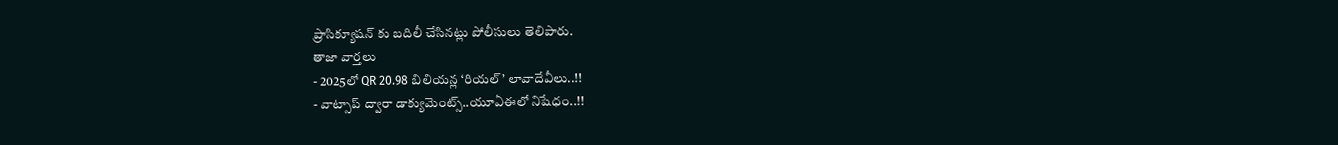ప్రాసిక్యూషన్ కు బదిలీ చేసినట్లు పోలీసులు తెలిపారు.
తాజా వార్తలు
- 2025లో QR 20.98 బిలియన్ల ‘రియల్’ లావాదేవీలు..!!
- వాట్సాప్ ద్వారా డాక్యుమెంట్స్..యూఏఈలో నిషేధం..!!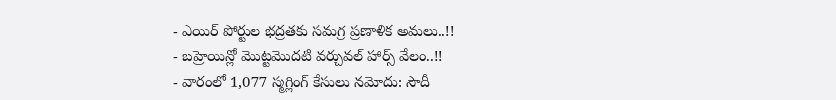- ఎయిర్ పోర్టుల భద్రతకు సమగ్ర ప్రణాళిక అమలు..!!
- బహ్రెయిన్లో మొట్టమొదటి వర్చువల్ హార్స్ వేలం..!!
- వారంలో 1,077 స్మగ్లింగ్ కేసులు నమోదు: సౌదీ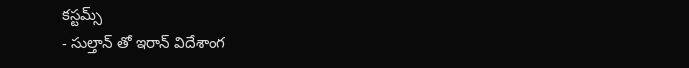కస్టమ్స్
- సుల్తాన్ తో ఇరాన్ విదేశాంగ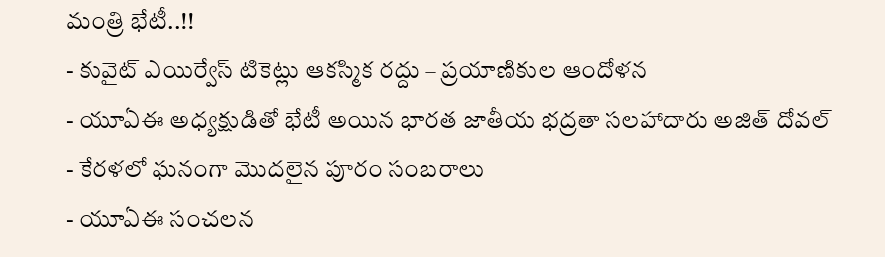మంత్రి భేటీ..!!
- కువైట్ ఎయిర్వేస్ టికెట్లు ఆకస్మిక రద్దు – ప్రయాణికుల ఆందోళన
- యూఏఈ అధ్యక్షుడితో భేటీ అయిన భారత జాతీయ భద్రతా సలహాదారు అజిత్ దోవల్
- కేరళలో ఘనంగా మొదలైన పూరం సంబరాలు
- యూఏఈ సంచలన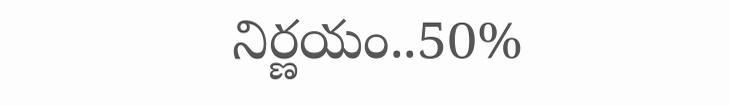నిర్ణయం..50%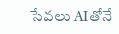సేవలు AIతోనే